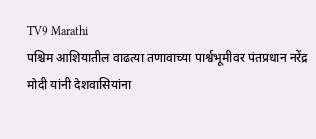TV9 Marathi
पश्चिम आशियातील वाढत्या तणावाच्या पार्श्वभूमीवर पंतप्रधान नरेंद्र मोदी यांनी देशवासियांना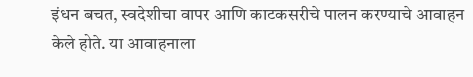इंधन बचत, स्वदेशीचा वापर आणि काटकसरीचे पालन करण्याचे आवाहन केले होते. या आवाहनाला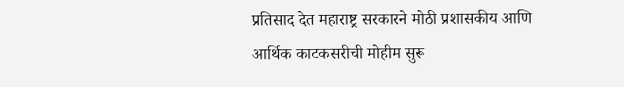प्रतिसाद देत महाराष्ट्र सरकारने मोठी प्रशासकीय आणि आर्थिक काटकसरीची मोहीम सुरू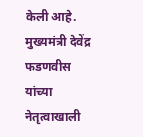केली आहे. मुख्यमंत्री देवेंद्र फडणवीस यांच्या नेतृत्वाखाली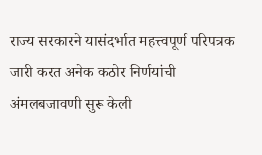राज्य सरकारने यासंदर्भात महत्त्वपूर्ण परिपत्रक जारी करत अनेक कठोर निर्णयांची अंमलबजावणी सुरू केली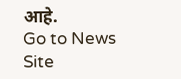आहे.
Go to News Site